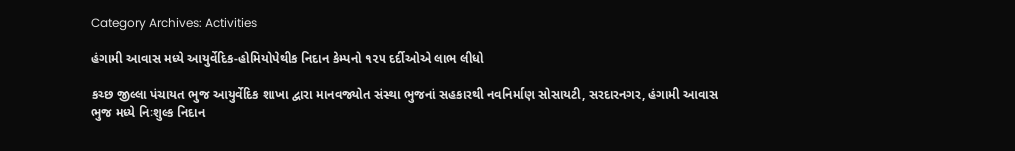Category Archives: Activities

હંગામી આવાસ મધ્યે આયુર્વેદિક-હોમિયોપેથીક નિદાન કેમ્પનો ૧૨૫ દર્દીઓએ લાભ લીધો

કચ્છ જીલ્લા પંચાયત ભુજ આયુર્વેદિક શાખા દ્વારા માનવજ્યોત સંસ્થા ભુજનાં સહકારથી નવનિર્માણ સોસાયટી, સરદારનગર, હંગામી આવાસ ભુજ મધ્યે નિઃશુલ્ક નિદાન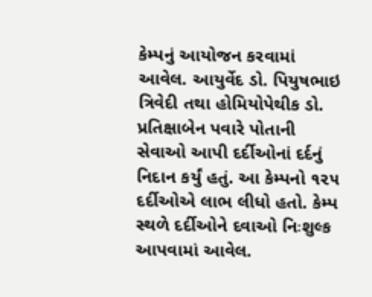કેમ્પનું આયોજન કરવામાં આવેલ. આયુર્વેદ ડો. પિયુષભાઇ ત્રિવેદી તથા હોમિયોપેથીક ડો. પ્રતિક્ષાબેન પવારે પોતાની સેવાઓ આપી દર્દીઓનાં દર્દનું નિદાન કર્યું હતું. આ કેમ્પનો ૧૨૫ દર્દીઓએ લાભ લીધો હતો. કેમ્પ સ્થળે દર્દીઓને દવાઓ નિઃશુલ્ક આપવામાં આવેલ.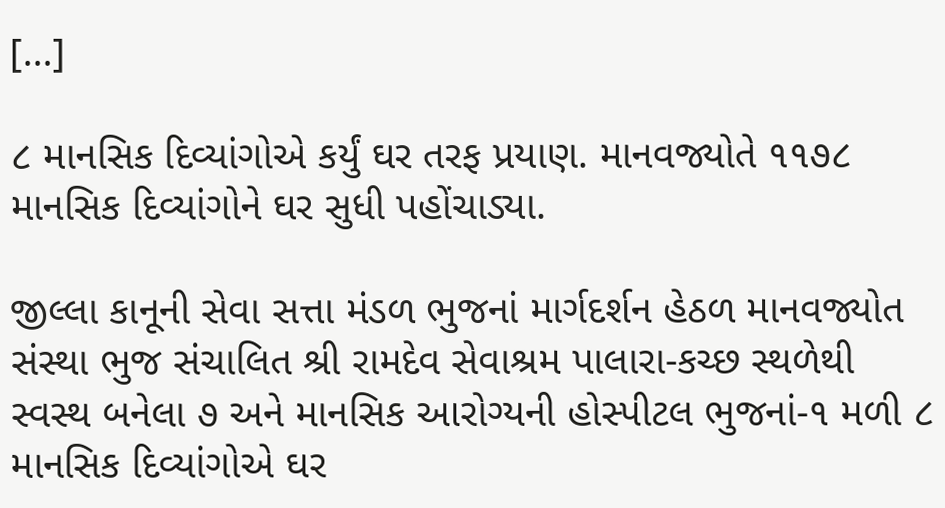[…]

૮ માનસિક દિવ્યાંગોએ કર્યું ઘર તરફ પ્રયાણ. માનવજ્યોતે ૧૧૭૮ માનસિક દિવ્યાંગોને ઘર સુધી પહોંચાડ્યા.

જીલ્લા કાનૂની સેવા સત્તા મંડળ ભુજનાં માર્ગદર્શન હેઠળ માનવજ્યોત સંસ્થા ભુજ સંચાલિત શ્રી રામદેવ સેવાશ્રમ પાલારા-કચ્છ સ્થળેથી સ્વસ્થ બનેલા ૭ અને માનસિક આરોગ્યની હોસ્પીટલ ભુજનાં-૧ મળી ૮ માનસિક દિવ્યાંગોએ ઘર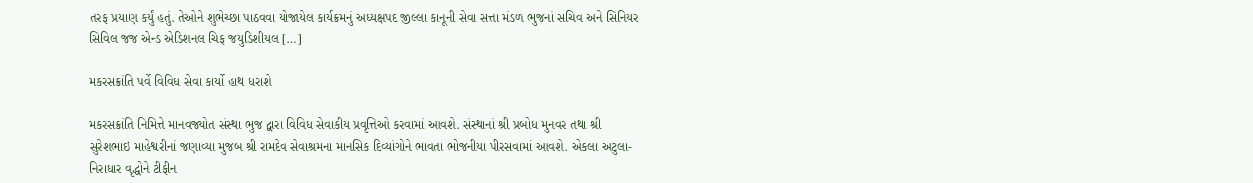તરફ પ્રયાણ કર્યું હતું. તેઓને શુભેચ્છા પાઠવવા યોજાયેલ કાર્યક્રમનું અધ્યક્ષપદ જીલ્લા કાનૂની સેવા સત્તા મંડળ ભુજનાં સચિવ અને સિનિયર સિવિલ જજ એન્ડ એડિશનલ ચિફ જયુડિશીયલ […]

મકરસક્રાંતિ પર્વે વિવિધ સેવા કાર્યો હાથ ધરાશે

મકરસક્રાંતિ નિમિત્તે માનવજ્યોત સંસ્થા ભુજ દ્વારા વિવિધ સેવાકીય પ્રવૃત્તિઓ કરવામાં આવશે. સંસ્થાનાં શ્રી પ્રબોધ મુનવર તથા શ્રી સુરેશભાઇ માહેશ્વરીનાં જણાવ્યા મુજબ શ્રી રામદેવ સેવાશ્રમના માનસિક દિવ્યાંગોને ભાવતા ભોજનીયા પીરસવામાં આવશે. એકલા અટુલા-નિરાધાર વૃદ્ધોને ટીફીન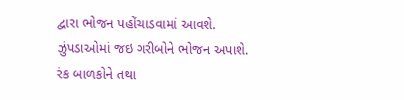દ્વારા ભોજન પહોંચાડવામાં આવશે. ઝુંપડાઓમાં જઇ ગરીબોને ભોજન અપાશે. રંક બાળકોને તથા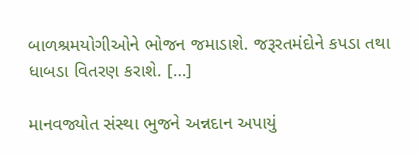બાળશ્રમયોગીઓને ભોજન જમાડાશે. જરૂરતમંદોને કપડા તથા ધાબડા વિતરણ કરાશે. […]

માનવજ્યોત સંસ્થા ભુજને અન્નદાન અપાયું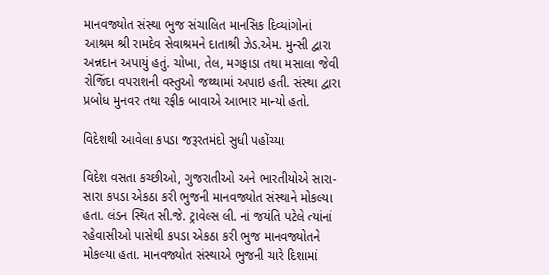માનવજ્યોત સંસ્થા ભુજ સંચાલિત માનસિક દિવ્યાંગોનાં આશ્રમ શ્રી રામદેવ સેવાશ્રમને દાતાશ્રી ઝેડ.એમ. મુન્સી દ્વારા અન્નદાન અપાયું હતું. ચોખા, તેલ, મગફાડા તથા મસાલા જેવી રોજિંદા વપરાશની વસ્તુઓ જથ્થામાં અપાઇ હતી. સંસ્થા દ્વારા પ્રબોધ મુનવર તથા રફીક બાવાએ આભાર માન્યો હતો.

વિદેશથી આવેલા કપડા જરૂરતમંદો સુધી પહોંચ્યા

વિદેશ વસતા કચ્છીઓ, ગુજરાતીઓ અને ભારતીયોએ સારા-સારા કપડા એકઠા કરી ભુજની માનવજ્યોત સંસ્થાને મોકલ્યા હતા. લંડન સ્થિત સી.જે. ટ્રાવેલ્સ લી. નાં જયંતિ પટેલે ત્યાંનાં રહેવાસીઓ પાસેથી કપડા એકઠા કરી ભુજ માનવજ્યોતને મોકલ્યા હતા. માનવજ્યોત સંસ્થાએ ભુજની ચારે દિશામાં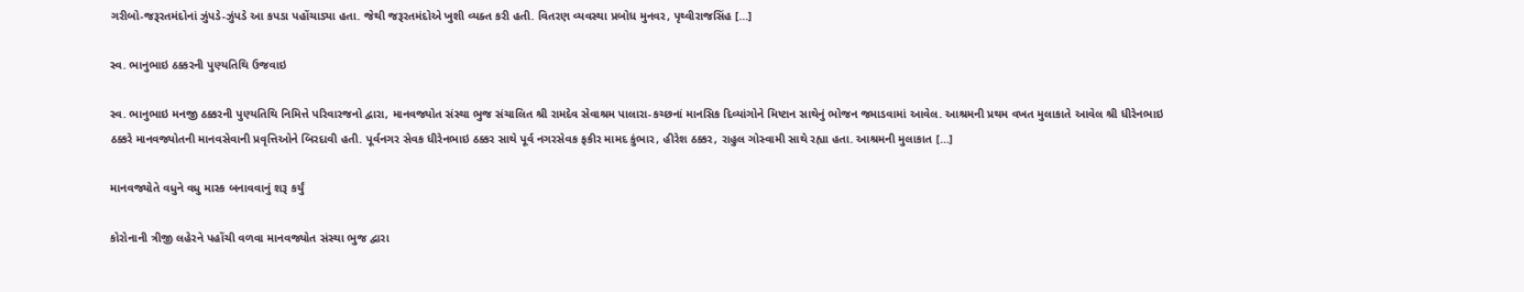ગરીબો-જરૂરતમંદોનાં ઝુંપડે-ઝુંપડે આ કપડા પહોંચાડ્યા હતા. જેથી જરૂરતમંદોએ ખુશી વ્યક્ત કરી હતી. વિતરણ વ્યવસ્થા પ્રબોધ મુનવર, પૃથ્વીરાજસિંહ […]

સ્વ. ભાનુભાઇ ઠક્કરની પુણ્યતિથિ ઉજવાઇ

સ્વ. ભાનુભાઇ મનજી ઠક્કરની પુણ્યતિથિ નિમિત્તે પરિવારજનો દ્વારા, માનવજ્યોત સંસ્થા ભુજ સંચાલિત શ્રી રામદેવ સેવાશ્રમ પાલારા-કચ્છનાં માનસિક દિવ્યાંગોને મિષ્ટાન સાથેનું ભોજન જમાડવામાં આવેલ. આશ્રમની પ્રથમ વખત મુલાકાતે આવેલ શ્રી ધીરેનભાઇ ઠક્કરે માનવજ્યોતની માનવસેવાની પ્રવૃત્તિઓને બિરદાવી હતી. પૂર્વનગર સેવક ધીરેનભાઇ ઠક્કર સાથે પૂર્વ નગરસેવક ફકીર મામદ કુંભાર, હીરેશ ઠક્કર, રાહુલ ગોસ્વામી સાથે રહ્યા હતા. આશ્રમની મુલાકાત […]

માનવજ્યોતે વધુને વધુ માસ્ક બનાવવાનું શરૂ કર્યું

કોરોનાની ત્રીજી લહેરને પહોંચી વળવા માનવજ્યોત સંસ્થા ભુજ દ્વારા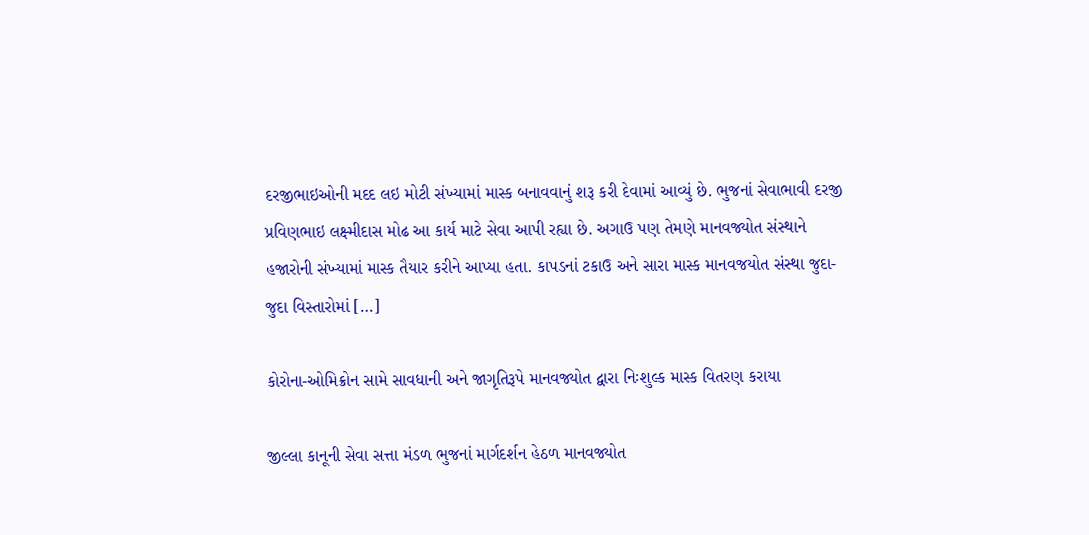દરજીભાઇઓની મદદ લઇ મોટી સંખ્યામાં માસ્ક બનાવવાનું શરૂ કરી દેવામાં આવ્યું છે. ભુજનાં સેવાભાવી દરજી પ્રવિણભાઇ લક્ષ્મીદાસ મોઢ આ કાર્ય માટે સેવા આપી રહ્યા છે. અગાઉ પણ તેમણે માનવજ્યોત સંસ્થાને હજારોની સંખ્યામાં માસ્ક તૈયાર કરીને આપ્યા હતા. કાપડનાં ટકાઉ અને સારા માસ્ક માનવજયોત સંસ્થા જુદા-જુદા વિસ્તારોમાં […]

કોરોના-ઓમિક્રોન સામે સાવધાની અને જાગૃતિરૂપે માનવજ્યોત દ્વારા નિઃશુલ્ક માસ્ક વિતરણ કરાયા

જીલ્લા કાનૂની સેવા સત્તા મંડળ ભુજનાં માર્ગદર્શન હેઠળ માનવજ્યોત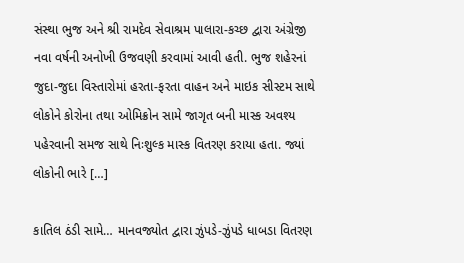સંસ્થા ભુજ અને શ્રી રામદેવ સેવાશ્રમ પાલારા-કચ્છ દ્વારા અંગ્રેજી નવા વર્ષની અનોખી ઉજવણી કરવામાં આવી હતી. ભુજ શહેરનાં જુદા-જુદા વિસ્તારોમાં હરતા-ફરતા વાહન અને માઇક સીસ્ટમ સાથે લોકોને કોરોના તથા ઓમિક્રોન સામે જાગૃત બની માસ્ક અવશ્ય પહેરવાની સમજ સાથે નિઃશુલ્ક માસ્ક વિતરણ કરાયા હતા. જ્યાં લોકોની ભારે […]

કાતિલ ઠંડી સામે… માનવજ્યોત દ્વારા ઝુંપડે-ઝુંપડે ધાબડા વિતરણ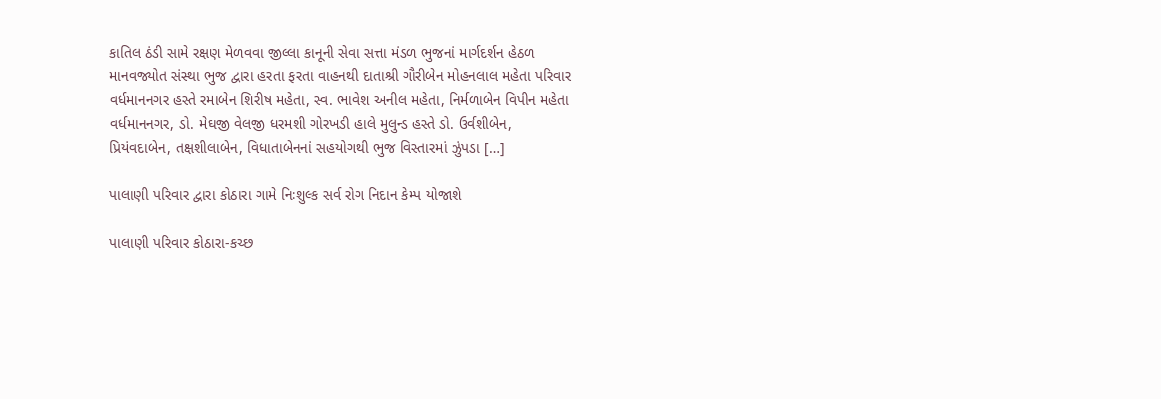કાતિલ ઠંડી સામે રક્ષણ મેળવવા જીલ્લા કાનૂની સેવા સત્તા મંડળ ભુજનાં માર્ગદર્શન હેઠળ માનવજ્યોત સંસ્થા ભુજ દ્વારા હરતા ફરતા વાહનથી દાતાશ્રી ગૌરીબેન મોહનલાલ મહેતા પરિવાર વર્ધમાનનગર હસ્તે રમાબેન શિરીષ મહેતા, સ્વ. ભાવેશ અનીલ મહેતા, નિર્મળાબેન વિપીન મહેતા વર્ધમાનનગર, ડો. મેઘજી વેલજી ધરમશી ગોરખડી હાલે મુલુન્ડ હસ્તે ડો. ઉર્વશીબેન, પ્રિયંવદાબેન, તક્ષશીલાબેન, વિધાતાબેનનાં સહયોગથી ભુજ વિસ્તારમાં ઝુંપડા […]

પાલાણી પરિવાર દ્વારા કોઠારા ગામે નિઃશુલ્ક સર્વ રોગ નિદાન કેમ્પ યોજાશે

પાલાણી પરિવાર કોઠારા-કચ્છ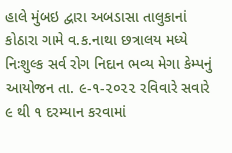હાલે મુંબઇ દ્વારા અબડાસા તાલુકાનાં કોઠારા ગામે વ.ક.નાથા છત્રાલય મધ્યે નિઃશુલ્ક સર્વ રોગ નિદાન ભવ્ય મેગા કેમ્પનું આયોજન તા. ૯-૧-૨૦૨૨ રવિવારે સવારે ૯ થી ૧ દરમ્યાન કરવામાં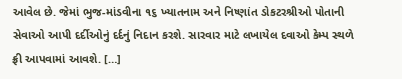આવેલ છે. જેમાં ભુજ-માંડવીના ૧૬ ખ્યાતનામ અને નિષ્ણાંત ડોકટરશ્રીઓ પોતાની સેવાઓ આપી દર્દીઓનું દર્દનું નિદાન કરશે. સારવાર માટે લખાયેલ દવાઓ કેમ્પ સ્થળે ફ્રી આપવામાં આવશે. […]